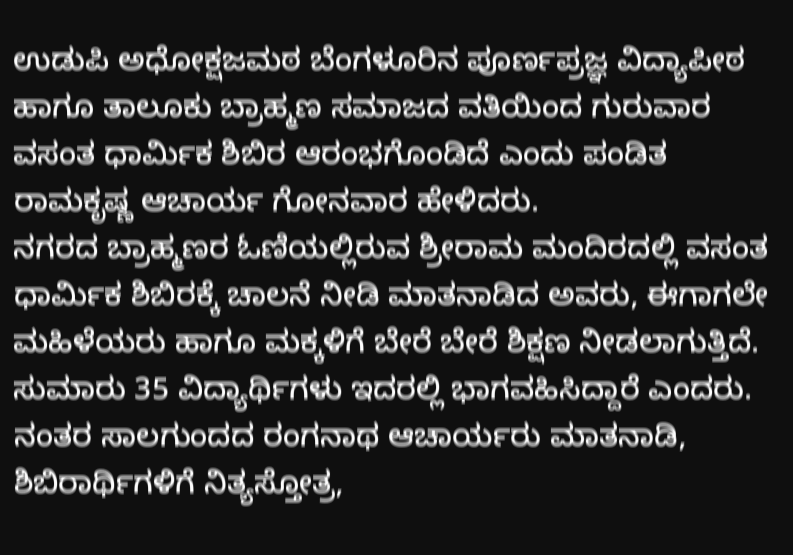ಉಡುಪಿ ಅಧೋಕ್ಷಜಮಠ ಬೆಂಗಳೂರಿನ ಪೂರ್ಣಪ್ರಜ್ಞ ವಿದ್ಯಾಪೀಠ ಹಾಗೂ ತಾಲೂಕು ಬ್ರಾಹ್ಮಣ ಸಮಾಜದ ವತಿಯಿಂದ ಗುರುವಾರ ವಸಂತ ಧಾರ್ಮಿಕ ಶಿಬಿರ ಆರಂಭಗೊಂಡಿದೆ ಎಂದು ಪಂಡಿತ ರಾಮಕೃಷ್ಣ ಆಚಾರ್ಯ ಗೋನವಾರ ಹೇಳಿದರು.
ನಗರದ ಬ್ರಾಹ್ಮಣರ ಓಣಿಯಲ್ಲಿರುವ ಶ್ರೀರಾಮ ಮಂದಿರದಲ್ಲಿ ವಸಂತ ಧಾರ್ಮಿಕ ಶಿಬಿರಕ್ಕೆ ಚಾಲನೆ ನೀಡಿ ಮಾತನಾಡಿದ ಅವರು, ಈಗಾಗಲೇ ಮಹಿಳೆಯರು ಹಾಗೂ ಮಕ್ಕಳಿಗೆ ಬೇರೆ ಬೇರೆ ಶಿಕ್ಷಣ ನೀಡಲಾಗುತ್ತಿದೆ. ಸುಮಾರು 35 ವಿದ್ಯಾರ್ಥಿಗಳು ಇದರಲ್ಲಿ ಭಾಗವಹಿಸಿದ್ದಾರೆ ಎಂದರು.
ನಂತರ ಸಾಲಗುಂದದ ರಂಗನಾಥ ಆಚಾರ್ಯರು ಮಾತನಾಡಿ, ಶಿಬಿರಾರ್ಥಿಗಳಿಗೆ ನಿತ್ಯಸ್ತೋತ್ರ,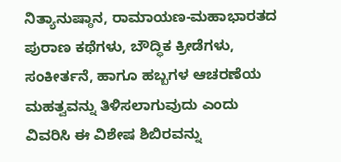ನಿತ್ಯಾನುಷ್ಠಾನ, ರಾಮಾಯಣ-ಮಹಾಭಾರತದ ಪುರಾಣ ಕಥೆಗಳು, ಬೌದ್ಧಿಕ ಕ್ರೀಡೆಗಳು, ಸಂಕೀರ್ತನೆ, ಹಾಗೂ ಹಬ್ಬಗಳ ಆಚರಣೆಯ ಮಹತ್ವವನ್ನು ತಿಳಿಸಲಾಗುವುದು ಎಂದು ವಿವರಿಸಿ ಈ ವಿಶೇಷ ಶಿಬಿರವನ್ನು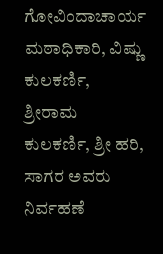ಗೋವಿಂದಾಚಾರ್ಯ ಮಠಾಧಿಕಾರಿ, ವಿಷ್ಣು ಕುಲಕರ್ಣಿ, ಶ್ರೀರಾಮ ಕುಲಕರ್ಣಿ, ಶ್ರೀ ಹರಿ, ಸಾಗರ ಅವರು ನಿರ್ವಹಣೆ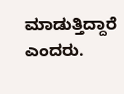ಮಾಡುತ್ತಿದ್ದಾರೆ ಎಂದರು.